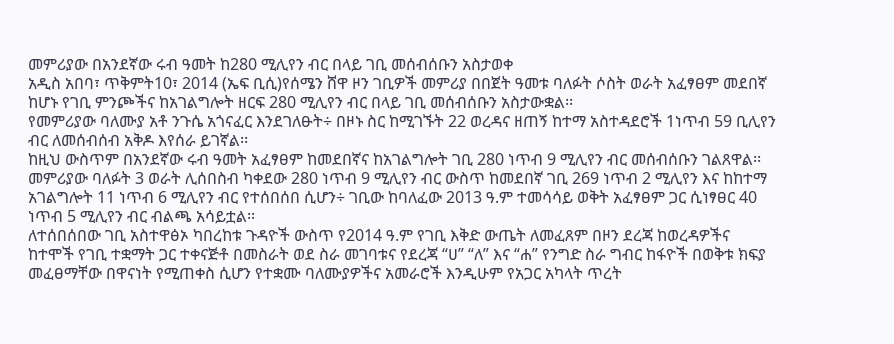መምሪያው በአንደኛው ሩብ ዓመት ከ280 ሚሊየን ብር በላይ ገቢ መሰብሰቡን አስታወቀ
አዲስ አበባ፣ ጥቅምት10፣ 2014 (ኤፍ ቢሲ)የሰሜን ሸዋ ዞን ገቢዎች መምሪያ በበጀት ዓመቱ ባለፉት ሶስት ወራት አፈፃፀም መደበኛ ከሆኑ የገቢ ምንጮችና ከአገልግሎት ዘርፍ 280 ሚሊየን ብር በላይ ገቢ መሰብሰቡን አስታውቋል፡፡
የመምሪያው ባለሙያ አቶ ንጉሴ አጎናፈር እንደገለፁት÷ በዞኑ ስር ከሚገኙት 22 ወረዳና ዘጠኝ ከተማ አስተዳደሮች 1ነጥብ 59 ቢሊየን ብር ለመሰብሰብ አቅዶ እየሰራ ይገኛል፡፡
ከዚህ ውስጥም በአንደኛው ሩብ ዓመት አፈፃፀም ከመደበኛና ከአገልግሎት ገቢ 280 ነጥብ 9 ሚሊየን ብር መሰብሰቡን ገልጸዋል፡፡
መምሪያው ባለፉት 3 ወራት ሊሰበስብ ካቀደው 280 ነጥብ 9 ሚሊየን ብር ውስጥ ከመደበኛ ገቢ 269 ነጥብ 2 ሚሊየን እና ከከተማ አገልግሎት 11 ነጥብ 6 ሚሊየን ብር የተሰበሰበ ሲሆን÷ ገቢው ከባለፈው 2013 ዓ.ም ተመሳሳይ ወቅት አፈፃፀም ጋር ሲነፃፀር 40 ነጥብ 5 ሚሊየን ብር ብልጫ አሳይቷል፡፡
ለተሰበሰበው ገቢ አስተዋፅኦ ካበረከቱ ጉዳዮች ውስጥ የ2014 ዓ.ም የገቢ እቅድ ውጤት ለመፈጸም በዞን ደረጃ ከወረዳዎችና ከተሞች የገቢ ተቋማት ጋር ተቀናጅቶ በመስራት ወደ ስራ መገባቱና የደረጃ “ሀ” “ለ” እና “ሐ” የንግድ ስራ ግብር ከፋዮች በወቅቱ ክፍያ መፈፀማቸው በዋናነት የሚጠቀስ ሲሆን የተቋሙ ባለሙያዎችና አመራሮች እንዲሁም የአጋር አካላት ጥረት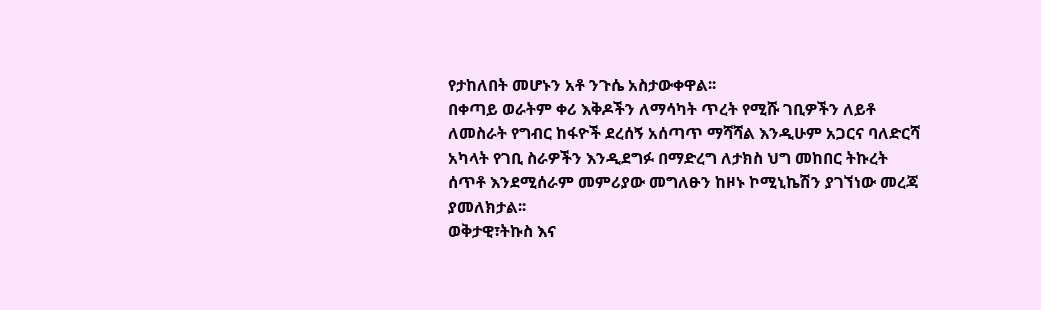የታከለበት መሆኑን አቶ ንጉሴ አስታውቀዋል፡፡
በቀጣይ ወራትም ቀሪ እቅዶችን ለማሳካት ጥረት የሚሹ ገቢዎችን ለይቶ ለመስራት የግብር ከፋዮች ደረሰኝ አሰጣጥ ማሻሻል እንዲሁም አጋርና ባለድርሻ አካላት የገቢ ስራዎችን እንዲደግፉ በማድረግ ለታክስ ህግ መከበር ትኩረት ሰጥቶ እንደሚሰራም መምሪያው መግለፁን ከዞኑ ኮሚኒኬሽን ያገኘነው መረጃ ያመለክታል፡፡
ወቅታዊ፣ትኩስ እና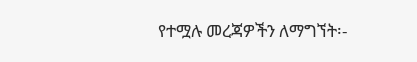የተሟሉ መረጃዎችን ለማግኘት፡-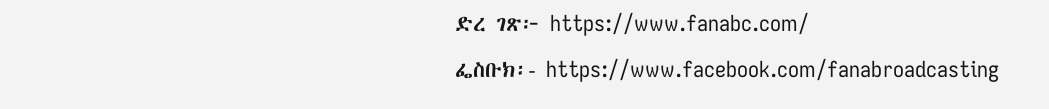ድረ ገጽ፦ https://www.fanabc.com/
ፌስቡክ፡- https://www.facebook.com/fanabroadcasting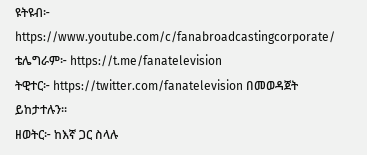ዩትዩብ፦ https://www.youtube.com/c/fanabroadcastingcorporate/
ቴሌግራም፦ https://t.me/fanatelevision
ትዊተር፦ https://twitter.com/fanatelevision በመወዳጀት ይከታተሉን፡፡
ዘወትር፦ ከእኛ ጋር ስላሉ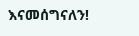እናመሰግናለን!